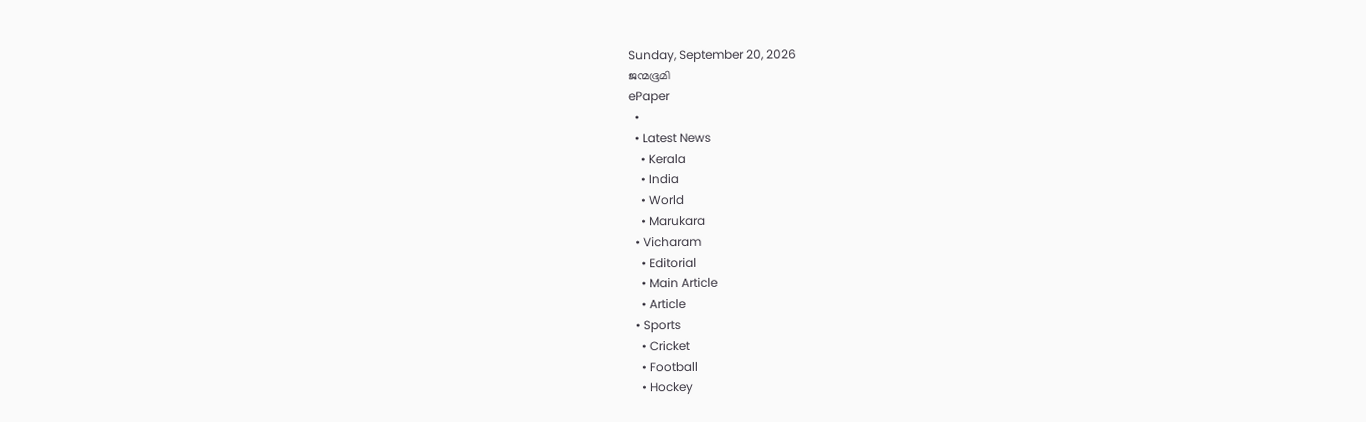Sunday, September 20, 2026
ജന്മഭൂമി
ePaper
  •
  • Latest News
    • Kerala
    • India
    • World
    • Marukara
  • Vicharam
    • Editorial
    • Main Article
    • Article
  • Sports
    • Cricket
    • Football
    • Hockey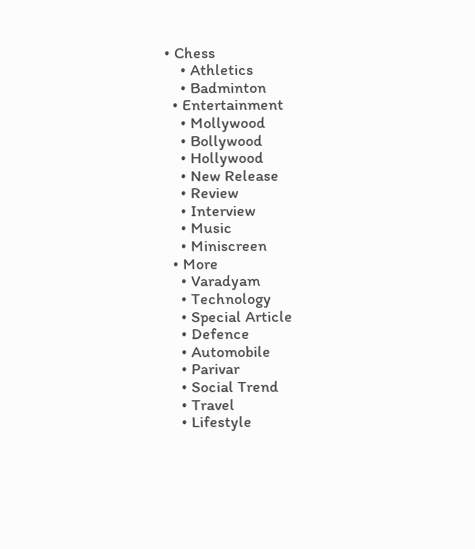• Chess
    • Athletics
    • Badminton
  • Entertainment
    • Mollywood
    • Bollywood
    • Hollywood
    • New Release
    • Review
    • Interview
    • Music
    • Miniscreen
  • More
    • Varadyam
    • Technology
    • Special Article
    • Defence
    • Automobile
    • Parivar
    • Social Trend
    • Travel
    • Lifestyle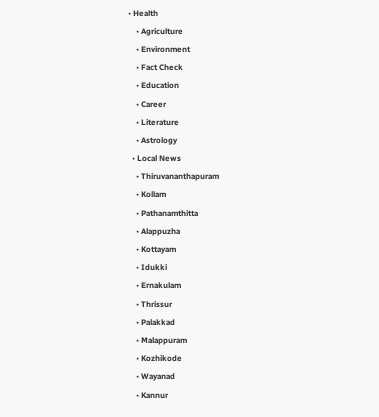• Health
    • Agriculture
    • Environment
    • Fact Check
    • Education
    • Career
    • Literature
    • Astrology
  • Local News
    • Thiruvananthapuram
    • Kollam
    • Pathanamthitta
    • Alappuzha
    • Kottayam
    • Idukki
    • Ernakulam
    • Thrissur
    • Palakkad
    • Malappuram
    • Kozhikode
    • Wayanad
    • Kannur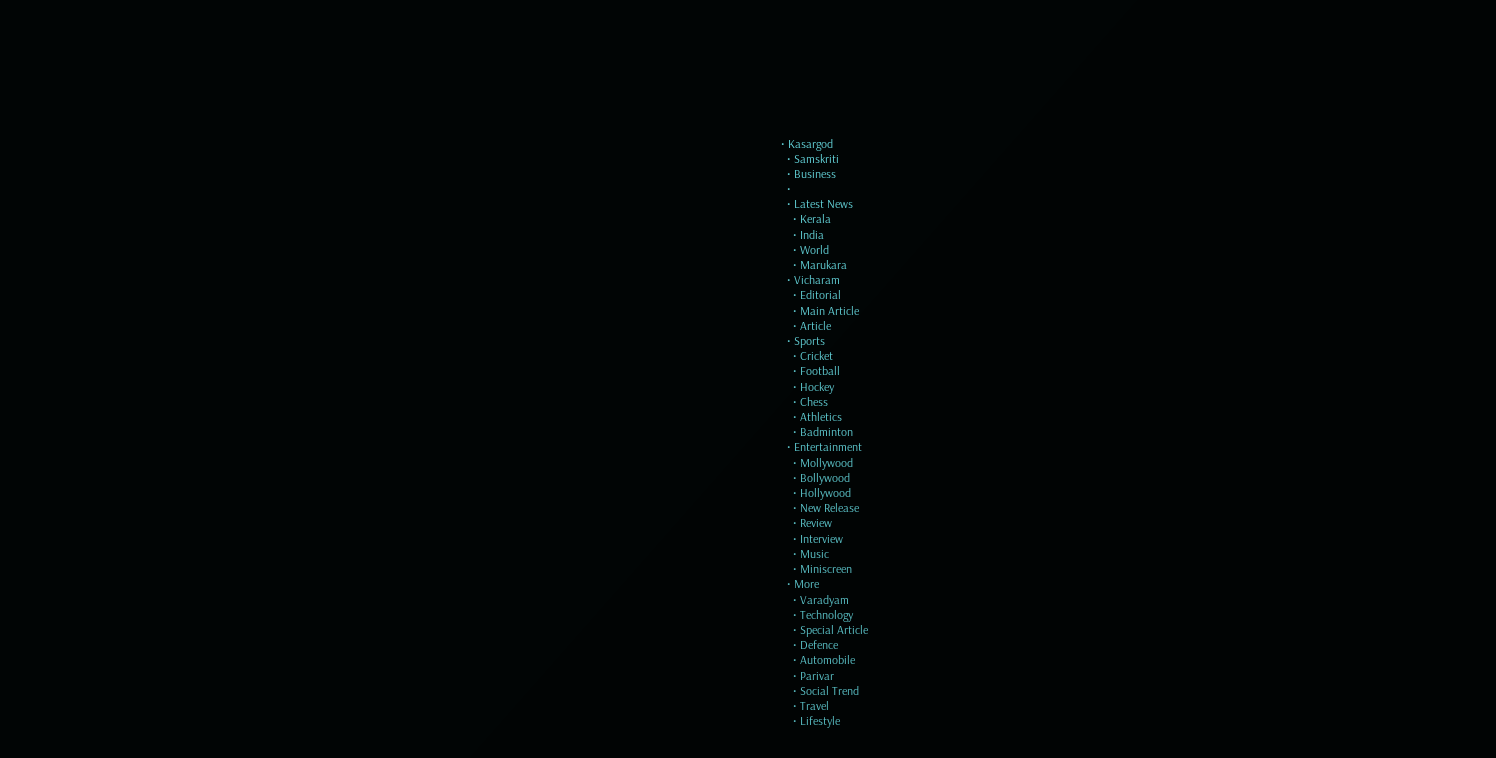• Kasargod
  • Samskriti
  • Business
  •
  • Latest News
    • Kerala
    • India
    • World
    • Marukara
  • Vicharam
    • Editorial
    • Main Article
    • Article
  • Sports
    • Cricket
    • Football
    • Hockey
    • Chess
    • Athletics
    • Badminton
  • Entertainment
    • Mollywood
    • Bollywood
    • Hollywood
    • New Release
    • Review
    • Interview
    • Music
    • Miniscreen
  • More
    • Varadyam
    • Technology
    • Special Article
    • Defence
    • Automobile
    • Parivar
    • Social Trend
    • Travel
    • Lifestyle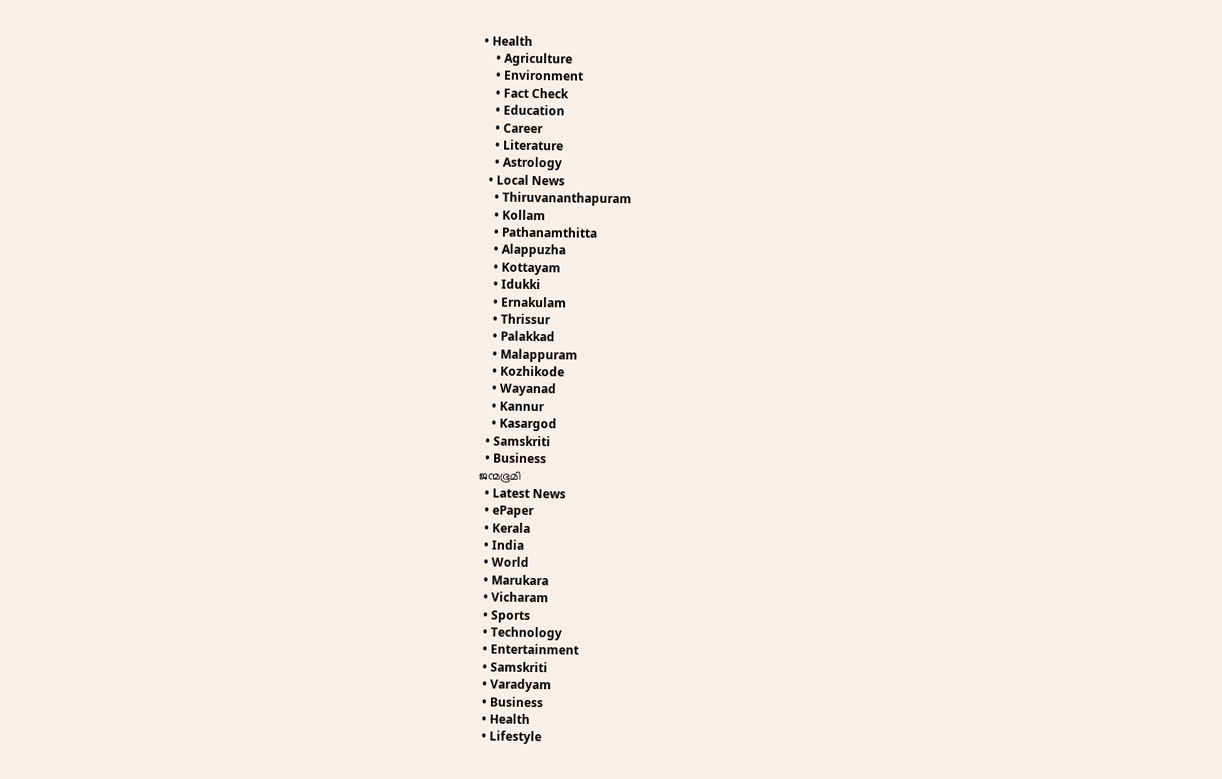• Health
    • Agriculture
    • Environment
    • Fact Check
    • Education
    • Career
    • Literature
    • Astrology
  • Local News
    • Thiruvananthapuram
    • Kollam
    • Pathanamthitta
    • Alappuzha
    • Kottayam
    • Idukki
    • Ernakulam
    • Thrissur
    • Palakkad
    • Malappuram
    • Kozhikode
    • Wayanad
    • Kannur
    • Kasargod
  • Samskriti
  • Business
ജന്മഭൂമി
  • Latest News
  • ePaper
  • Kerala
  • India
  • World
  • Marukara
  • Vicharam
  • Sports
  • Technology
  • Entertainment
  • Samskriti
  • Varadyam
  • Business
  • Health
  • Lifestyle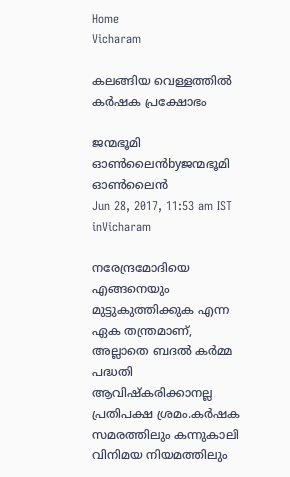Home
Vicharam

കലങ്ങിയ വെള്ളത്തില്‍ കര്‍ഷക പ്രക്ഷോഭം

ജന്മഭൂമി ഓണ്‍ലൈന്‍byജന്മഭൂമി ഓണ്‍ലൈന്‍
Jun 28, 2017, 11:53 am IST
inVicharam

നരേന്ദ്രമോദിയെ എങ്ങനെയും മുട്ടുകുത്തിക്കുക എന്ന ഏക തന്ത്രമാണ്, അല്ലാതെ ബദല്‍ കര്‍മ്മ പദ്ധതി ആവിഷ്‌കരിക്കാനല്ല പ്രതിപക്ഷ ശ്രമം.കര്‍ഷക സമരത്തിലും കന്നുകാലി വിനിമയ നിയമത്തിലും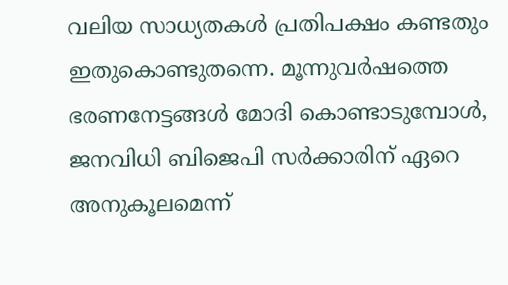വലിയ സാധ്യതകള്‍ പ്രതിപക്ഷം കണ്ടതും ഇതുകൊണ്ടുതന്നെ. മൂന്നുവര്‍ഷത്തെ ഭരണനേട്ടങ്ങള്‍ മോദി കൊണ്ടാടുമ്പോള്‍, ജനവിധി ബിജെപി സര്‍ക്കാരിന് ഏറെ അനുകൂലമെന്ന്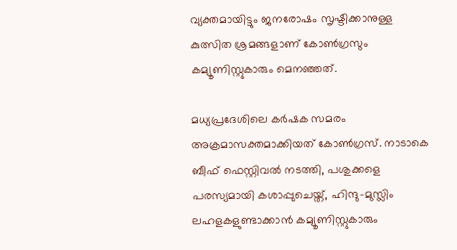വ്യക്തമായിട്ടും ജനരോഷം സൃഷ്ടിക്കാനുള്ള കുത്സിത ശ്രമങ്ങളാണ് കോണ്‍ഗ്രസും കമ്യൂണിസ്റ്റുകാരും മെനഞ്ഞത്.

മധ്യപ്രദേശിലെ കര്‍ഷക സമരം അക്രമാസക്തമാക്കിയത് കോണ്‍ഗ്രസ്. നാടാകെ ബീഫ് ഫെസ്റ്റിവല്‍ നടത്തി, പശുക്കളെ പരസ്യമായി കശാപ്പുചെയ്ത്, ഹിന്ദു-മുസ്ലിം ലഹളകളുണ്ടാക്കാന്‍ കമ്യൂണിസ്റ്റുകാരും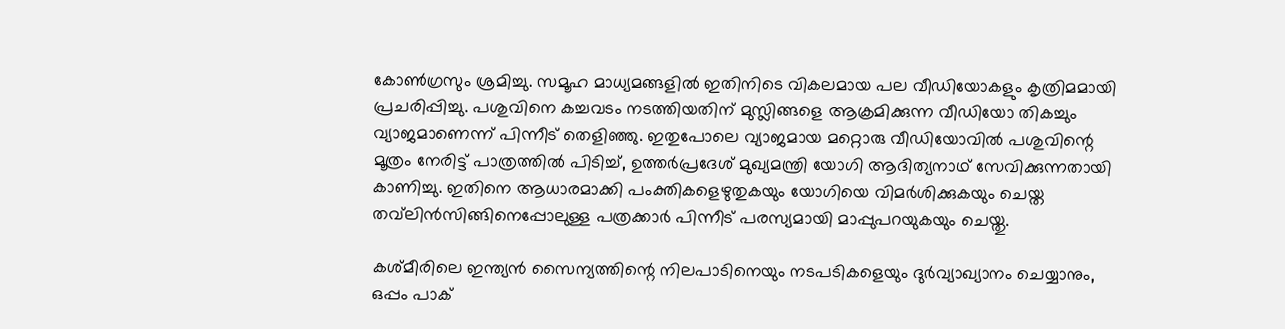കോണ്‍ഗ്രസും ശ്രമിച്ചു. സമൂഹ മാധ്യമങ്ങളില്‍ ഇതിനിടെ വികലമായ പല വീഡിയോകളും കൃത്രിമമായി പ്രചരിപ്പിച്ചു. പശുവിനെ കച്ചവടം നടത്തിയതിന് മുസ്ലിങ്ങളെ ആക്രമിക്കുന്ന വീഡിയോ തികച്ചും വ്യാജമാണെന്ന് പിന്നീട് തെളിഞ്ഞു. ഇതുപോലെ വ്യാജമായ മറ്റൊരു വീഡിയോവില്‍ പശുവിന്റെ മൂത്രം നേരിട്ട് പാത്രത്തില്‍ പിടിച്ച്, ഉത്തര്‍പ്രദേശ് മുഖ്യമന്ത്രി യോഗി ആദിത്യനാഥ് സേവിക്കുന്നതായി കാണിച്ചു. ഇതിനെ ആധാരമാക്കി പംക്തികളെഴുതുകയും യോഗിയെ വിമര്‍ശിക്കുകയും ചെയ്ത തവ്‌ലിന്‍സിങ്ങിനെപ്പോലുള്ള പത്രക്കാര്‍ പിന്നീട് പരസ്യമായി മാപ്പുപറയുകയും ചെയ്തു.

കശ്മീരിലെ ഇന്ത്യന്‍ സൈന്യത്തിന്റെ നിലപാടിനെയും നടപടികളെയും ദുര്‍വ്യാഖ്യാനം ചെയ്യാനും, ഒപ്പം പാക്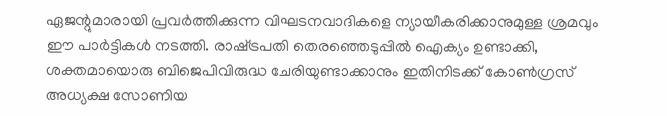ഏജന്റുമാരായി പ്രവര്‍ത്തിക്കുന്ന വിഘടനവാദികളെ ന്യായീകരിക്കാനുമുള്ള ശ്രമവും ഈ പാര്‍ട്ടികള്‍ നടത്തി. രാഷ്‌ട്രപതി തെരഞ്ഞെടുപ്പില്‍ ഐക്യം ഉണ്ടാക്കി, ശക്തമായൊരു ബിജെപിവിരുദ്ധ ചേരിയുണ്ടാക്കാനും ഇതിനിടക്ക് കോണ്‍ഗ്രസ് അധ്യക്ഷ സോണിയ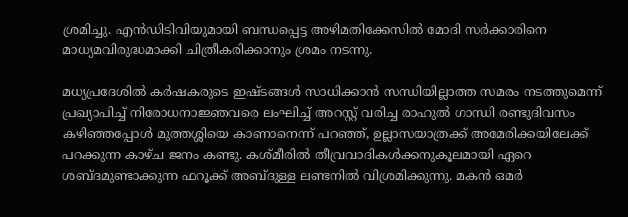ശ്രമിച്ചു. എന്‍ഡിടിവിയുമായി ബന്ധപ്പെട്ട അഴിമതിക്കേസില്‍ മോദി സര്‍ക്കാരിനെ മാധ്യമവിരുദ്ധമാക്കി ചിത്രീകരിക്കാനും ശ്രമം നടന്നു.

മധ്യപ്രദേശില്‍ കര്‍ഷകരുടെ ഇഷ്ടങ്ങള്‍ സാധിക്കാന്‍ സന്ധിയില്ലാത്ത സമരം നടത്തുമെന്ന് പ്രഖ്യാപിച്ച് നിരോധനാജ്ഞവരെ ലംഘിച്ച് അറസ്റ്റ് വരിച്ച രാഹുല്‍ ഗാന്ധി രണ്ടുദിവസം കഴിഞ്ഞപ്പോള്‍ മുത്തശ്ശിയെ കാണാനെന്ന് പറഞ്ഞ്, ഉല്ലാസയാത്രക്ക് അമേരിക്കയിലേക്ക് പറക്കുന്ന കാഴ്ച ജനം കണ്ടു. കശ്മീരില്‍ തീവ്രവാദികള്‍ക്കനുകൂലമായി ഏറെ ശബ്ദമുണ്ടാക്കുന്ന ഫറൂക്ക് അബ്ദുള്ള ലണ്ടനില്‍ വിശ്രമിക്കുന്നു. മകന്‍ ഒമര്‍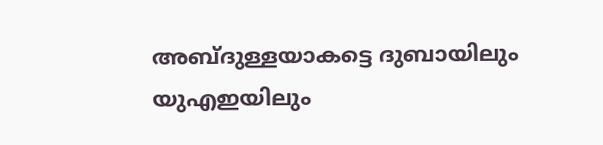അബ്ദുള്ളയാകട്ടെ ദുബായിലും യുഎഇയിലും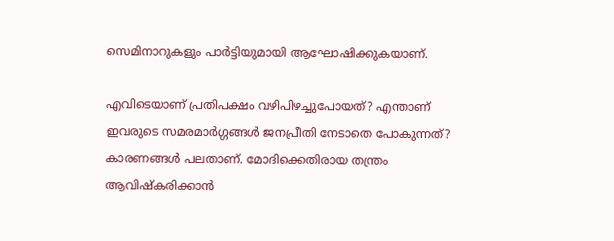സെമിനാറുകളും പാര്‍ട്ടിയുമായി ആഘോഷിക്കുകയാണ്.

എവിടെയാണ് പ്രതിപക്ഷം വഴിപിഴച്ചുപോയത്? എന്താണ് ഇവരുടെ സമരമാര്‍ഗ്ഗങ്ങള്‍ ജനപ്രീതി നേടാതെ പോകുന്നത്? കാരണങ്ങള്‍ പലതാണ്. മോദിക്കെതിരായ തന്ത്രം ആവിഷ്‌കരിക്കാന്‍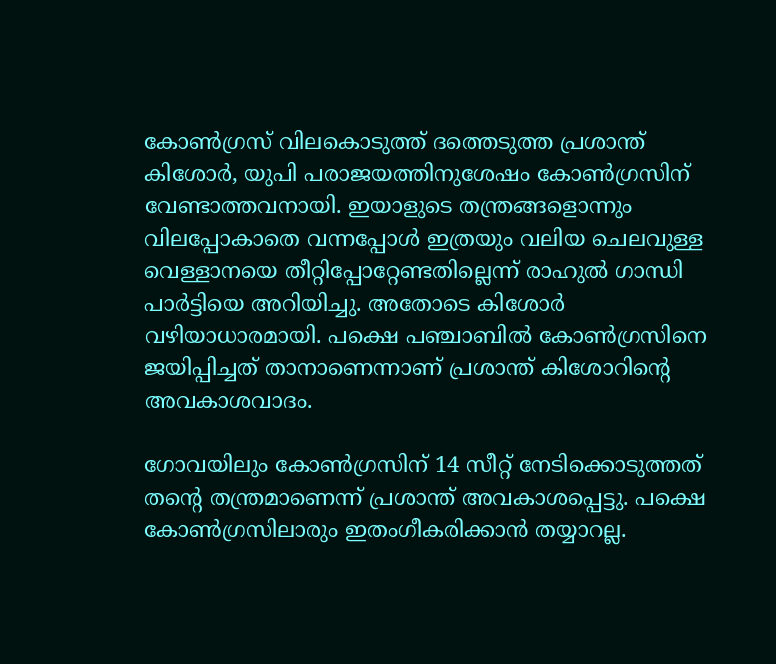കോണ്‍ഗ്രസ് വിലകൊടുത്ത് ദത്തെടുത്ത പ്രശാന്ത് കിശോര്‍, യുപി പരാജയത്തിനുശേഷം കോണ്‍ഗ്രസിന് വേണ്ടാത്തവനായി. ഇയാളുടെ തന്ത്രങ്ങളൊന്നും വിലപ്പോകാതെ വന്നപ്പോള്‍ ഇത്രയും വലിയ ചെലവുള്ള വെള്ളാനയെ തീറ്റിപ്പോറ്റേണ്ടതില്ലെന്ന് രാഹുല്‍ ഗാന്ധി പാര്‍ട്ടിയെ അറിയിച്ചു. അതോടെ കിശോര്‍ വഴിയാധാരമായി. പക്ഷെ പഞ്ചാബില്‍ കോണ്‍ഗ്രസിനെ ജയിപ്പിച്ചത് താനാണെന്നാണ് പ്രശാന്ത് കിശോറിന്റെ അവകാശവാദം.

ഗോവയിലും കോണ്‍ഗ്രസിന് 14 സീറ്റ് നേടിക്കൊടുത്തത് തന്റെ തന്ത്രമാണെന്ന് പ്രശാന്ത് അവകാശപ്പെട്ടു. പക്ഷെ കോണ്‍ഗ്രസിലാരും ഇതംഗീകരിക്കാന്‍ തയ്യാറല്ല.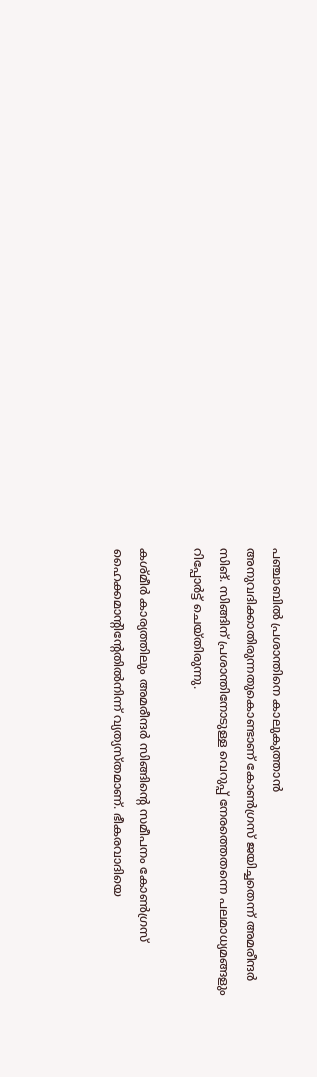പഞ്ചാബില്‍ പ്രശാന്തിനെ കാലുകുത്താന്‍ അനുവദിക്കാതിരുന്നതുകൊണ്ടാണ് കോണ്‍ഗ്രസ് ജയിച്ചതെന്ന് അമരീന്ദര്‍ സിങ്. സിങ്ങിന് പ്രശാന്തിനോടുള്ള വെറുപ്പ് നേരത്തെതന്നെ പലമാധ്യമങ്ങളും റിപ്പോര്‍ട്ട് ചെയ്തിരുന്നു.

കശ്മീര്‍ കാര്യത്തിലും അമരീന്ദര്‍ സിങ്ങിന്റെ സമീപനം കോണ്‍ഗ്രസ് ഹൈക്കമാന്റിന്റേതില്‍നിന്ന് വ്യത്യസ്തമാണ്. ഭീകരവാദിയെ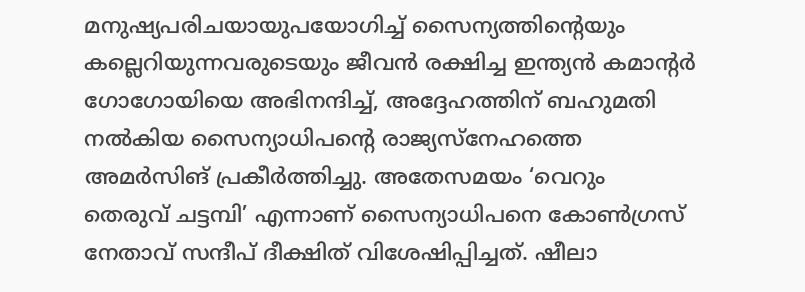മനുഷ്യപരിചയായുപയോഗിച്ച് സൈന്യത്തിന്റെയും കല്ലെറിയുന്നവരുടെയും ജീവന്‍ രക്ഷിച്ച ഇന്ത്യന്‍ കമാന്റര്‍ ഗോഗോയിയെ അഭിനന്ദിച്ച്, അദ്ദേഹത്തിന് ബഹുമതി നല്‍കിയ സൈന്യാധിപന്റെ രാജ്യസ്‌നേഹത്തെ അമര്‍സിങ് പ്രകീര്‍ത്തിച്ചു. അതേസമയം ‘വെറും തെരുവ് ചട്ടമ്പി’ എന്നാണ് സൈന്യാധിപനെ കോണ്‍ഗ്രസ് നേതാവ് സന്ദീപ് ദീക്ഷിത് വിശേഷിപ്പിച്ചത്. ഷീലാ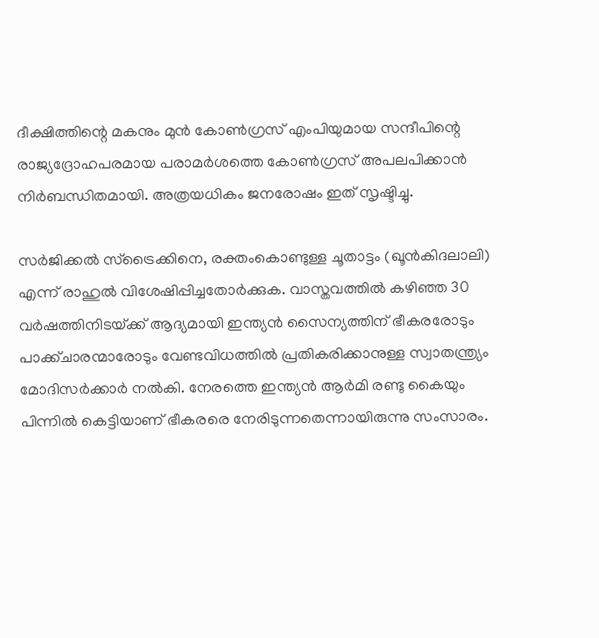ദീക്ഷിത്തിന്റെ മകനും മുന്‍ കോണ്‍ഗ്രസ് എംപിയുമായ സന്ദീപിന്റെ രാജ്യദ്രോഹപരമായ പരാമര്‍ശത്തെ കോണ്‍ഗ്രസ് അപലപിക്കാന്‍ നിര്‍ബന്ധിതമായി. അത്രയധികം ജനരോഷം ഇത് സൃഷ്ടിച്ചു.

സര്‍ജിക്കല്‍ സ്‌ട്രൈക്കിനെ, രക്തംകൊണ്ടുള്ള ചൂതാട്ടം (ഖൂന്‍കിദലാലി) എന്ന് രാഹുല്‍ വിശേഷിപ്പിച്ചതോര്‍ക്കുക. വാസ്തവത്തില്‍ കഴിഞ്ഞ 30 വര്‍ഷത്തിനിടയ്‌ക്ക് ആദ്യമായി ഇന്ത്യന്‍ സൈന്യത്തിന് ഭീകരരോടും പാക്ക്ചാരന്മാരോടും വേണ്ടവിധത്തില്‍ പ്രതികരിക്കാനുള്ള സ്വാതന്ത്ര്യം മോദിസര്‍ക്കാര്‍ നല്‍കി. നേരത്തെ ഇന്ത്യന്‍ ആര്‍മി രണ്ടു കൈയും പിന്നില്‍ കെട്ടിയാണ് ഭീകരരെ നേരിടുന്നതെന്നായിരുന്നു സംസാരം.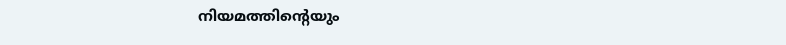നിയമത്തിന്റെയും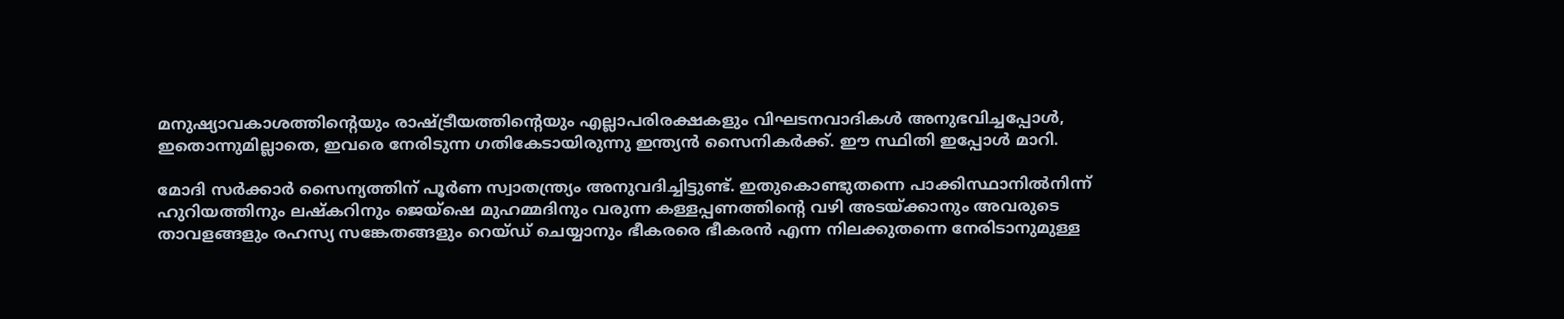മനുഷ്യാവകാശത്തിന്റെയും രാഷ്‌ട്രീയത്തിന്റെയും എല്ലാപരിരക്ഷകളും വിഘടനവാദികള്‍ അനുഭവിച്ചപ്പോള്‍, ഇതൊന്നുമില്ലാതെ, ഇവരെ നേരിടുന്ന ഗതികേടായിരുന്നു ഇന്ത്യന്‍ സൈനികര്‍ക്ക്. ഈ സ്ഥിതി ഇപ്പോള്‍ മാറി.

മോദി സര്‍ക്കാര്‍ സൈന്യത്തിന് പൂര്‍ണ സ്വാതന്ത്ര്യം അനുവദിച്ചിട്ടുണ്ട്. ഇതുകൊണ്ടുതന്നെ പാക്കിസ്ഥാനില്‍നിന്ന് ഹുറിയത്തിനും ലഷ്‌കറിനും ജെയ്‌ഷെ മുഹമ്മദിനും വരുന്ന കള്ളപ്പണത്തിന്റെ വഴി അടയ്‌ക്കാനും അവരുടെ താവളങ്ങളും രഹസ്യ സങ്കേതങ്ങളും റെയ്ഡ് ചെയ്യാനും ഭീകരരെ ഭീകരന്‍ എന്ന നിലക്കുതന്നെ നേരിടാനുമുള്ള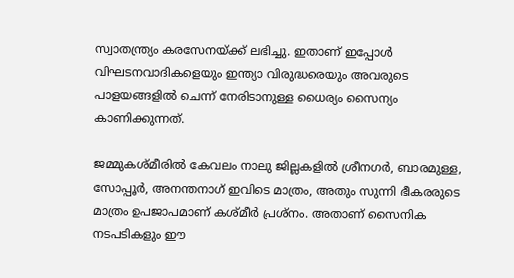സ്വാതന്ത്ര്യം കരസേനയ്‌ക്ക് ലഭിച്ചു. ഇതാണ് ഇപ്പോള്‍ വിഘടനവാദികളെയും ഇന്ത്യാ വിരുദ്ധരെയും അവരുടെ പാളയങ്ങളില്‍ ചെന്ന് നേരിടാനുള്ള ധൈര്യം സൈന്യം കാണിക്കുന്നത്.

ജമ്മുകശ്മീരില്‍ കേവലം നാലു ജില്ലകളില്‍ ശ്രീനഗര്‍, ബാരമുള്ള, സോപ്പൂര്‍, അനന്തനാഗ് ഇവിടെ മാത്രം, അതും സുന്നി ഭീകരരുടെ മാത്രം ഉപജാപമാണ് കശ്മീര്‍ പ്രശ്‌നം. അതാണ് സൈനിക നടപടികളും ഈ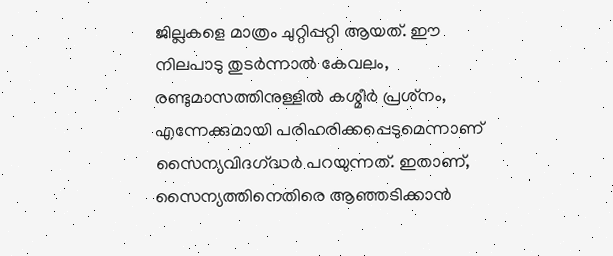ജില്ലകളെ മാത്രം ചുറ്റിപ്പറ്റി ആയത്. ഈ നിലപാടു തുടര്‍ന്നാല്‍ കേവലം, രണ്ടുമാസത്തിനുള്ളില്‍ കശ്മീര്‍ പ്രശ്‌നം, എന്നേക്കുമായി പരിഹരിക്കപ്പെടുമെന്നാണ് സൈന്യവിദഗ്‌ദ്ധര്‍ പറയുന്നത്. ഇതാണ്, സൈന്യത്തിനെതിരെ ആഞ്ഞടിക്കാന്‍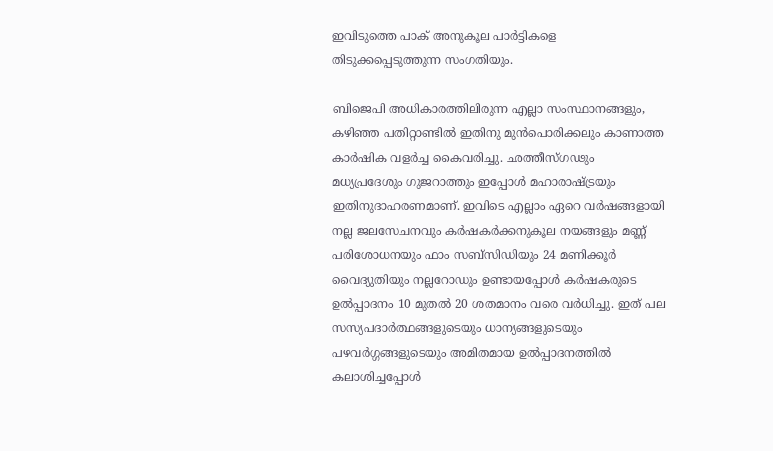ഇവിടുത്തെ പാക് അനുകൂല പാര്‍ട്ടികളെ തിടുക്കപ്പെടുത്തുന്ന സംഗതിയും.

ബിജെപി അധികാരത്തിലിരുന്ന എല്ലാ സംസ്ഥാനങ്ങളും, കഴിഞ്ഞ പതിറ്റാണ്ടില്‍ ഇതിനു മുന്‍പൊരിക്കലും കാണാത്ത കാര്‍ഷിക വളര്‍ച്ച കൈവരിച്ചു. ഛത്തീസ്ഗഢും മധ്യപ്രദേശും ഗുജറാത്തും ഇപ്പോള്‍ മഹാരാഷ്‌ട്രയും ഇതിനുദാഹരണമാണ്. ഇവിടെ എല്ലാം ഏറെ വര്‍ഷങ്ങളായി നല്ല ജലസേചനവും കര്‍ഷകര്‍ക്കനുകൂല നയങ്ങളും മണ്ണ് പരിശോധനയും ഫാം സബ്‌സിഡിയും 24 മണിക്കൂര്‍ വൈദ്യുതിയും നല്ലറോഡും ഉണ്ടായപ്പോള്‍ കര്‍ഷകരുടെ ഉല്‍പ്പാദനം 10 മുതല്‍ 20 ശതമാനം വരെ വര്‍ധിച്ചു. ഇത് പല സസ്യപദാര്‍ത്ഥങ്ങളുടെയും ധാന്യങ്ങളുടെയും പഴവര്‍ഗ്ഗങ്ങളുടെയും അമിതമായ ഉല്‍പ്പാദനത്തില്‍ കലാശിച്ചപ്പോള്‍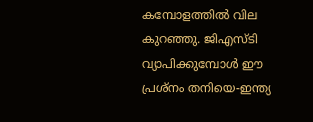കമ്പോളത്തില്‍ വില കുറഞ്ഞു. ജിഎസ്ടി വ്യാപിക്കുമ്പോള്‍ ഈ പ്രശ്‌നം തനിയെ-ഇന്ത്യ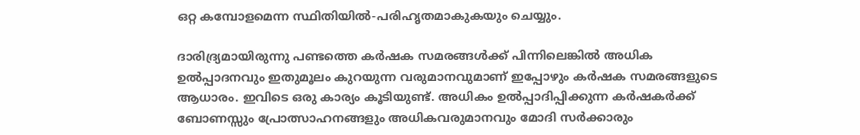ഒറ്റ കമ്പോളമെന്ന സ്ഥിതിയില്‍-പരിഹൃതമാകുകയും ചെയ്യും.

ദാരിദ്ര്യമായിരുന്നു പണ്ടത്തെ കര്‍ഷക സമരങ്ങള്‍ക്ക് പിന്നിലെങ്കില്‍ അധിക ഉല്‍പ്പാദനവും ഇതുമൂലം കുറയുന്ന വരുമാനവുമാണ് ഇപ്പോഴും കര്‍ഷക സമരങ്ങളുടെ ആധാരം. ഇവിടെ ഒരു കാര്യം കൂടിയുണ്ട്. അധികം ഉല്‍പ്പാദിപ്പിക്കുന്ന കര്‍ഷകര്‍ക്ക് ബോണസ്സും പ്രോത്സാഹനങ്ങളും അധികവരുമാനവും മോദി സര്‍ക്കാരും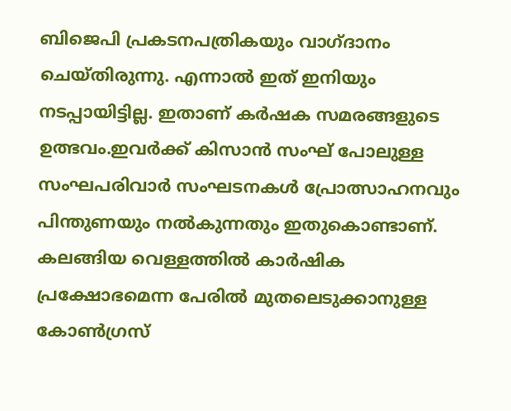ബിജെപി പ്രകടനപത്രികയും വാഗ്ദാനം ചെയ്തിരുന്നു. എന്നാല്‍ ഇത് ഇനിയും നടപ്പായിട്ടില്ല. ഇതാണ് കര്‍ഷക സമരങ്ങളുടെ ഉത്ഭവം.ഇവര്‍ക്ക് കിസാന്‍ സംഘ് പോലുള്ള സംഘപരിവാര്‍ സംഘടനകള്‍ പ്രോത്സാഹനവും പിന്തുണയും നല്‍കുന്നതും ഇതുകൊണ്ടാണ്. കലങ്ങിയ വെള്ളത്തില്‍ കാര്‍ഷിക പ്രക്ഷോഭമെന്ന പേരില്‍ മുതലെടുക്കാനുള്ള കോണ്‍ഗ്രസ്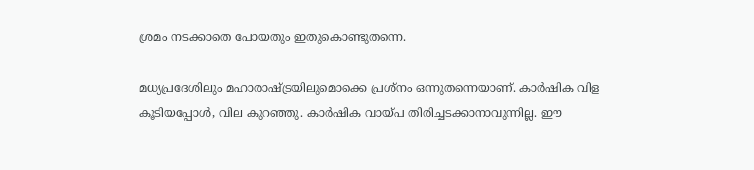ശ്രമം നടക്കാതെ പോയതും ഇതുകൊണ്ടുതന്നെ.

മധ്യപ്രദേശിലും മഹാരാഷ്‌ട്രയിലുമൊക്കെ പ്രശ്‌നം ഒന്നുതന്നെയാണ്. കാര്‍ഷിക വിള കൂടിയപ്പോള്‍, വില കുറഞ്ഞു. കാര്‍ഷിക വായ്‌പ തിരിച്ചടക്കാനാവുന്നില്ല. ഈ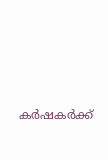കര്‍ഷകര്‍ക്ക്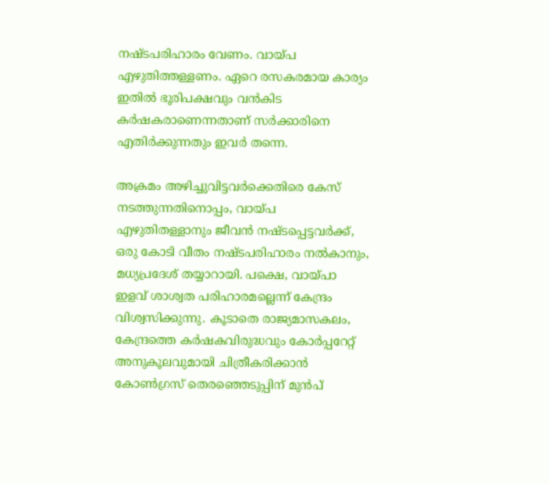നഷ്ടപരിഹാരം വേണം. വായ്‌പ എഴുതിത്തള്ളണം. ഏറെ രസകരമായ കാര്യം ഇതില്‍ ഭൂരിപക്ഷവും വന്‍കിട കര്‍ഷകരാണെന്നതാണ് സര്‍ക്കാരിനെ എതിര്‍ക്കുന്നതും ഇവര്‍ തന്നെ.

അക്രമം അഴിച്ചുവിട്ടവര്‍ക്കെതിരെ കേസ് നടത്തുന്നതിനൊപ്പം, വായ്‌പ എഴുതിതള്ളാനും ജീവന്‍ നഷ്ടപ്പെട്ടവര്‍ക്ക്, ഒരു കോടി വീതം നഷ്ടപരിഹാരം നല്‍കാനും, മധ്യപ്രദേശ് തയ്യാറായി. പക്ഷെ, വായ്‌പാ ഇളവ് ശാശ്വത പരിഹാരമല്ലെന്ന് കേന്ദ്രം വിശ്വസിക്കുന്നു. കൂടാതെ രാജ്യമാസകലം, കേന്ദ്രത്തെ കര്‍ഷകവിരുദ്ധവും കോര്‍പ്പറേറ്റ് അനുകൂലവുമായി ചിത്രീകരിക്കാന്‍ കോണ്‍ഗ്രസ് തെരഞ്ഞെടുപ്പിന് മുന്‍പ്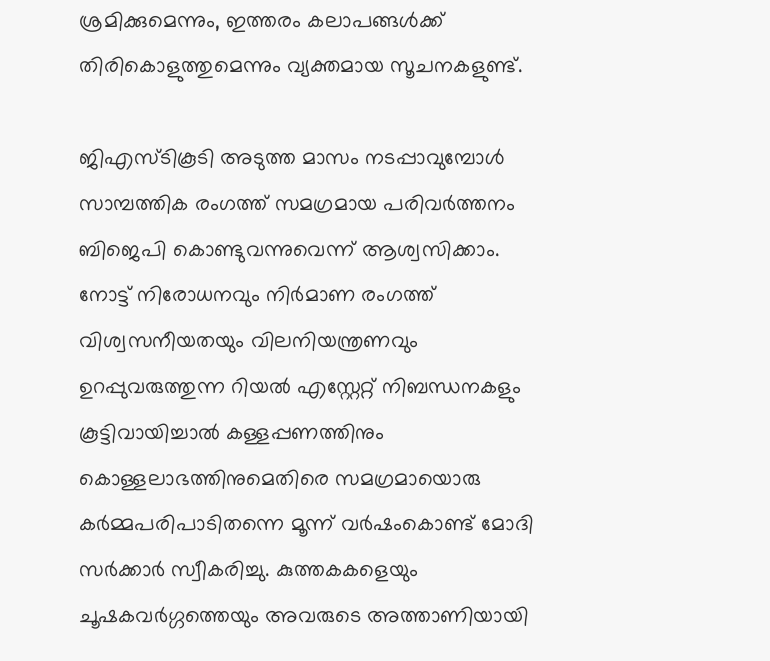ശ്രമിക്കുമെന്നും, ഇത്തരം കലാപങ്ങള്‍ക്ക് തിരികൊളുത്തുമെന്നും വ്യക്തമായ സൂചനകളുണ്ട്.

ജിഎസ്ടികൂടി അടുത്ത മാസം നടപ്പാവുമ്പോള്‍ സാമ്പത്തിക രംഗത്ത് സമഗ്രമായ പരിവര്‍ത്തനം ബിജെപി കൊണ്ടുവന്നുവെന്ന് ആശ്വസിക്കാം. നോട്ട് നിരോധനവും നിര്‍മാണ രംഗത്ത് വിശ്വസനീയതയും വിലനിയന്ത്രണവും ഉറപ്പുവരുത്തുന്ന റിയല്‍ എസ്റ്റേറ്റ് നിബന്ധനകളും കൂട്ടിവായിച്ചാല്‍ കള്ളപ്പണത്തിനും കൊള്ളലാഭത്തിനുമെതിരെ സമഗ്രമായൊരു കര്‍മ്മപരിപാടിതന്നെ മൂന്ന് വര്‍ഷംകൊണ്ട് മോദി സര്‍ക്കാര്‍ സ്വീകരിച്ചു. കുത്തകകളെയും ചൂഷകവര്‍ഗ്ഗത്തെയും അവരുടെ അത്താണിയായി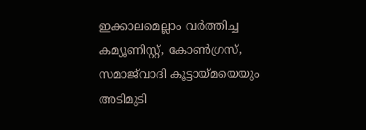ഇക്കാലമെല്ലാം വര്‍ത്തിച്ച കമ്യൂണിസ്റ്റ്, കോണ്‍ഗ്രസ്, സമാജ്‌വാദി കൂട്ടായ്‌മയെയും അടിമുടി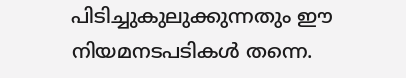പിടിച്ചുകുലുക്കുന്നതും ഈ നിയമനടപടികള്‍ തന്നെ.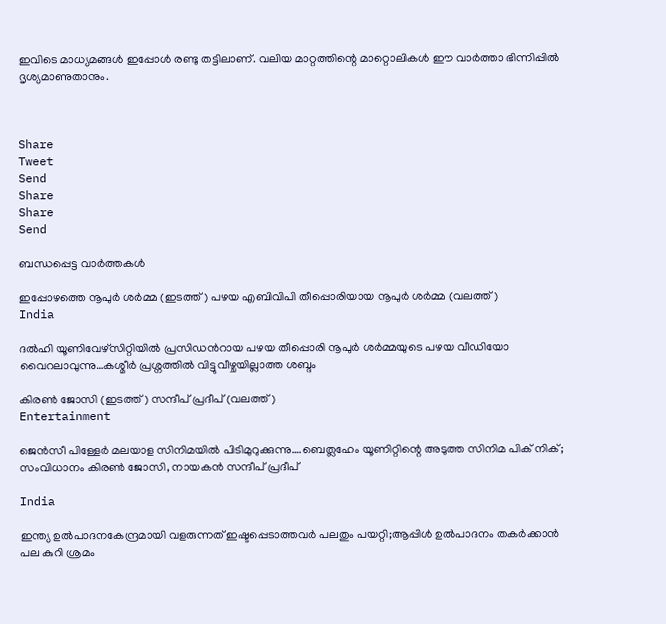ഇവിടെ മാധ്യമങ്ങള്‍ ഇപ്പോള്‍ രണ്ടു തട്ടിലാണ്. വലിയ മാറ്റത്തിന്റെ മാറ്റൊലികള്‍ ഈ വാര്‍ത്താ ഭിന്നിപ്പില്‍ ദൃശ്യമാണുതാനും.



Share
Tweet
Send
Share
Share
Send

ബന്ധപ്പെട്ട വാര്‍ത്തകള്‍

ഇപ്പോഴത്തെ നൂപുര്‍ ശര്‍മ്മ (ഇടത്ത്) പഴയ എബിവിപി തീപ്പൊരിയായ നൂപുര്‍ ശര്‍മ്മ (വലത്ത്)
India

ദല്‍ഹി യൂണിവേഴ്സിറ്റിയില്‍ പ്രസിഡന്‍റായ പഴയ തീപ്പൊരി നൂപുര്‍ ശര്‍മ്മയുടെ പഴയ വീഡിയോ വൈറലാവുന്നു…കശ്മീര്‍ പ്രശ്നത്തില്‍ വിട്ടുവീഴ്ചയില്ലാത്ത ശബ്ദം

കിരണ്‍ ജോസി (ഇടത്ത്) സന്ദീപ് പ്രദീപ് (വലത്ത്)
Entertainment

ജെന്‍സീ പിള്ളേര്‍ മലയാള സിനിമയില്‍ പിടിമുറുക്കുന്നു….ബെത്ലഹേം യൂണിറ്റിന്റെ അടുത്ത സിനിമ പിക് നിക്; സംവിധാനം കിരണ്‍ ജോസി, നായകന്‍ സന്ദീപ് പ്രദീപ്

India

ഇന്ത്യ ഉല്‍പാദനകേന്ദ്രമായി വളരുന്നത് ഇഷ്ടപ്പെടാത്തവര്‍ പലതും പയറ്റി;ആപ്പിള്‍ ഉല്‍പാദനം തകര്‍ക്കാന്‍ പല കുറി ശ്രമം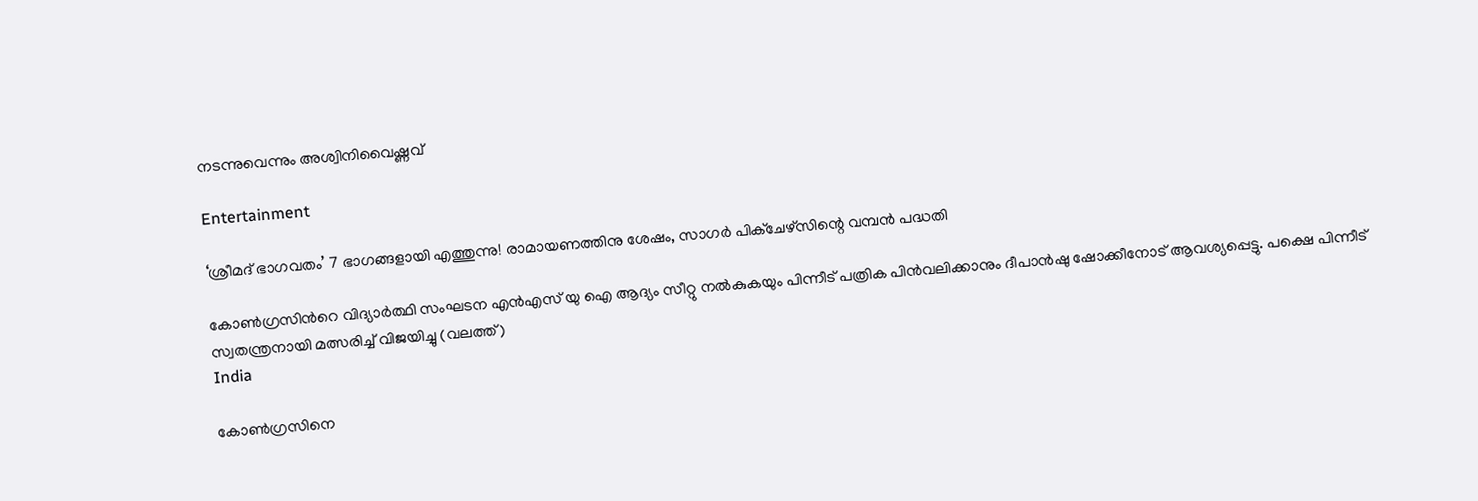നടന്നുവെന്നും അശ്വിനിവൈഷ്ണവ്

Entertainment

‘ശ്രീമദ് ഭാഗവതം’ 7 ഭാഗങ്ങളായി എത്തുന്നു! രാമായണത്തിനു ശേഷം, സാഗർ പിക്ചേഴ്സിന്റെ വമ്പൻ പദ്ധതി

കോണ്‍ഗ്രസിന്‍റെ വിദ്യാര്‍ത്ഥി സംഘടന എന്‍എസ് യു ഐ ആദ്യം സീറ്റു നല്‍കുകയും പിന്നീട് പത്രിക പിന്‍വലിക്കാനും ദീപാന്‍ഷു ഷോക്കീനോട് ആവശ്യപ്പെട്ടു. പക്ഷെ പിന്നീട് സ്വതന്ത്രനായി മത്സരിച്ച് വിജയിച്ചു (വലത്ത്)
India

കോണ്‍ഗ്രസിനെ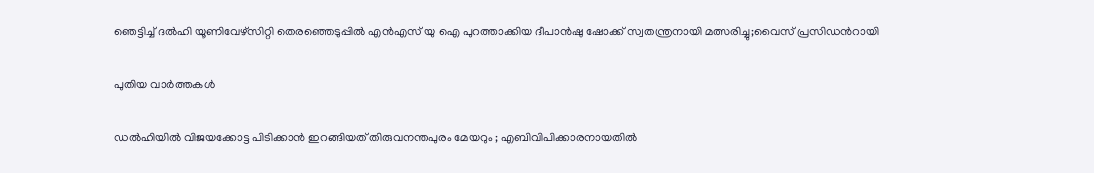ഞെട്ടിച്ച് ദല്‍ഹി യൂണിവേഴ്സിറ്റി തെരഞ്ഞെടുപ്പില്‍ എന്‍എസ് യു ഐ പുറത്താക്കിയ ദീപാൻഷു ഷോക്ക് സ്വതന്ത്രനായി മത്സരിച്ചു;വൈസ് പ്രസിഡന്‍റായി

പുതിയ വാര്‍ത്തകള്‍

ഡൽഹിയിൽ വിജയക്കോട്ട പിടിക്കാൻ ഇറങ്ങിയത് തിരുവനന്തപുരം മേയറും ; എബിവിപിക്കാരനായതിൽ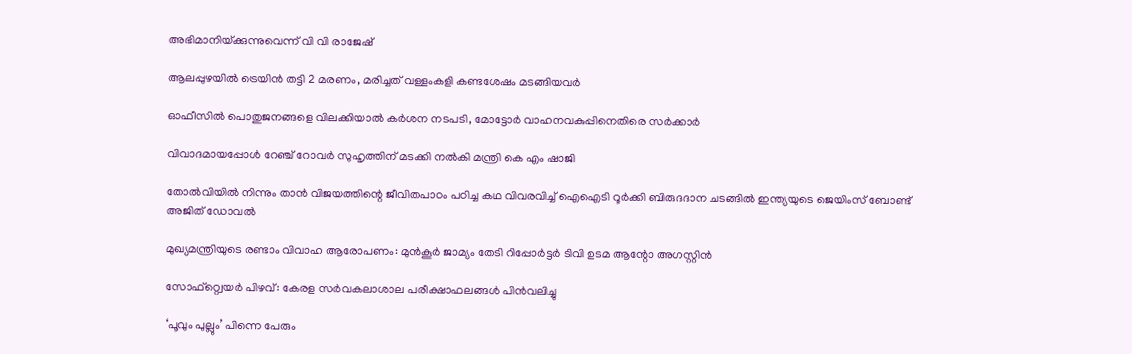അഭിമാനിയ്‌ക്കുന്നുവെന്ന് വി വി രാജേഷ്

ആലപ്പുഴയില്‍ ട്രെയിന്‍ തട്ടി 2 മരണം, മരിച്ചത് വള്ളംകളി കണ്ടശേഷം മടങ്ങിയവര്‍

ഓഫീസില്‍ പൊതുജനങ്ങളെ വിലക്കിയാല്‍ കര്‍ശന നടപടി, മോട്ടോര്‍ വാഹനവകുപ്പിനെതിരെ സര്‍ക്കാര്‍

വിവാദമായപ്പോള്‍ റേഞ്ച് റോവര്‍ സുഹൃത്തിന് മടക്കി നല്‍കി മന്ത്രി കെ എം ഷാജി

തോല്‍വിയില്‍ നിന്നും താന്‍ വിജയത്തിന്റെ ജീവിതപാഠം പഠിച്ച കഥ വിവരവിച്ച് ഐഐടി റൂർക്കി ബിരുദദാന ചടങ്ങിൽ ഇന്ത്യയുടെ ജെയിംസ് ബോണ്ട് അജിത് ഡോവല്‍

മുഖ്യമന്ത്രിയുടെ രണ്ടാം വിവാഹ ആരോപണം: മുന്‍കൂര്‍ ജാമ്യം തേടി റിപ്പോര്‍ട്ടര്‍ ടിവി ഉടമ ആന്റോ അഗസ്റ്റിന്‍

സോഫ്റ്റ്വെയര്‍ പിഴവ്: കേരള സര്‍വകലാശാല പരീക്ഷാഫലങ്ങള്‍ പിന്‍വലിച്ചു

‘പൂവും പുല്ലും’ പിന്നെ പേരും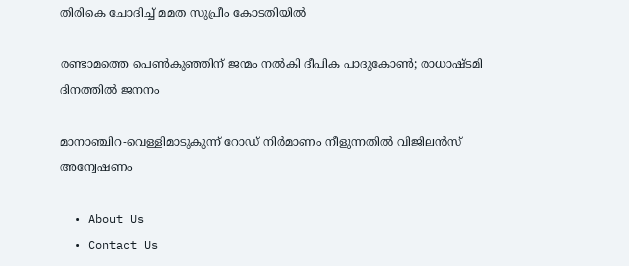തിരികെ ചോദിച്ച് മമത സുപ്രീം കോടതിയില്‍

രണ്ടാമത്തെ പെണ്‍കുഞ്ഞിന് ജന്മം നല്‍കി ദീപിക പാദുകോണ്‍; രാധാഷ്ടമി ദിനത്തില്‍ ജനനം

മാനാഞ്ചിറ-വെള്ളിമാടുകുന്ന് റോഡ് നിര്‍മാണം നീളുന്നതില്‍ വിജിലന്‍സ് അന്വേഷണം

  • About Us
  • Contact Us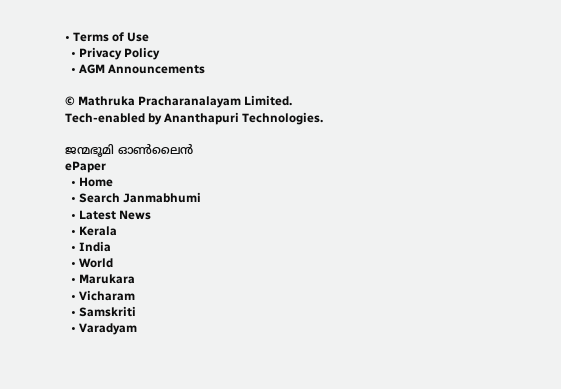• Terms of Use
  • Privacy Policy
  • AGM Announcements

© Mathruka Pracharanalayam Limited.
Tech-enabled by Ananthapuri Technologies.

ജന്മഭൂമി ഓണ്‍ലൈന്‍
ePaper
  • Home
  • Search Janmabhumi
  • Latest News
  • Kerala
  • India
  • World
  • Marukara
  • Vicharam
  • Samskriti
  • Varadyam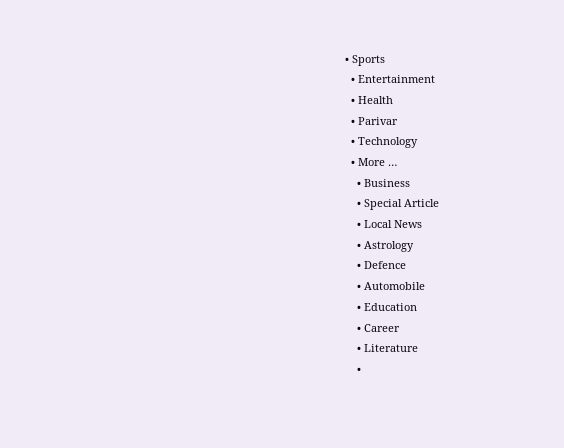• Sports
  • Entertainment
  • Health
  • Parivar
  • Technology
  • More …
    • Business
    • Special Article
    • Local News
    • Astrology
    • Defence
    • Automobile
    • Education
    • Career
    • Literature
    •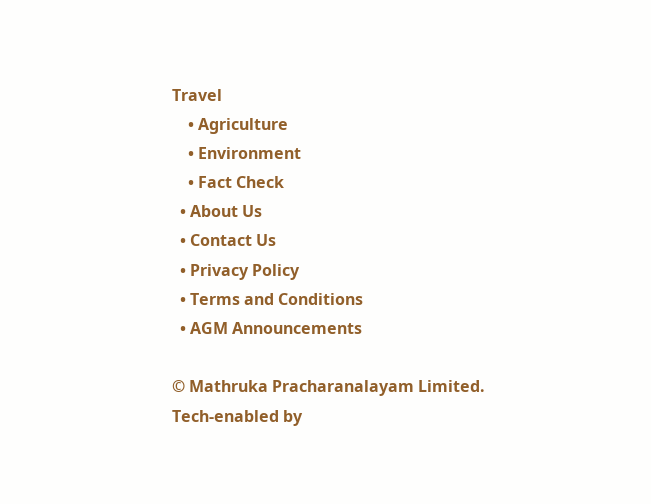Travel
    • Agriculture
    • Environment
    • Fact Check
  • About Us
  • Contact Us
  • Privacy Policy
  • Terms and Conditions
  • AGM Announcements

© Mathruka Pracharanalayam Limited.
Tech-enabled by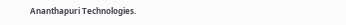Ananthapuri Technologies.